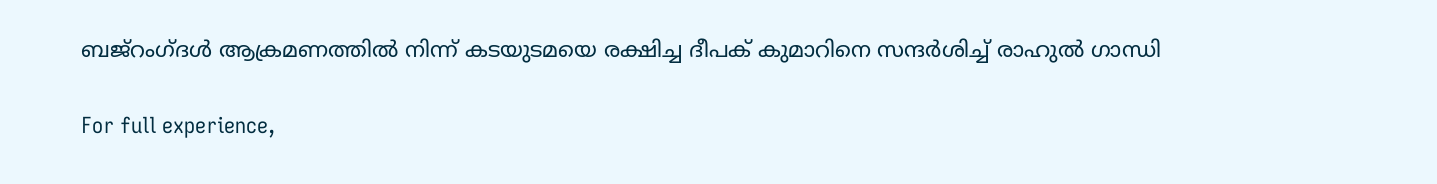ബജ്‌റംഗ്ദള്‍ ആക്രമണത്തില്‍ നിന്ന് കടയുടമയെ രക്ഷിച്ച ദീപക് കുമാറിനെ സന്ദര്‍ശിച്ച് രാഹുല്‍ ഗാന്ധി

For full experience,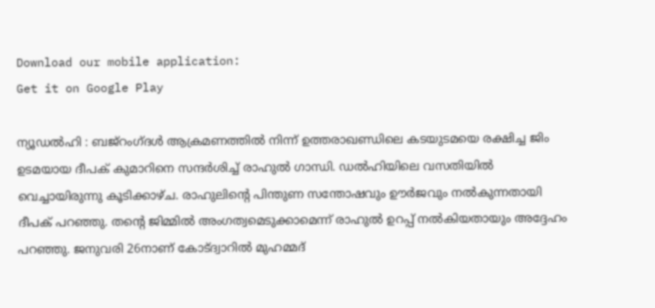Download our mobile application:
Get it on Google Play

ന്യൂഡൽഹി : ബജ്‌റംഗ്ദള്‍ ആക്രമണത്തില്‍ നിന്ന് ഉത്തരാഖണ്ഡിലെ കടയുടമയെ രക്ഷിച്ച ജിം ഉടമയായ ദീപക് കുമാറിനെ സന്ദര്‍ശിച്ച് രാഹുല്‍ ഗാന്ധി. ഡല്‍ഹിയിലെ വസതിയിൽ വെച്ചായിരുന്നു കൂടിക്കാഴ്ച. രാഹുലിന്റെ പിന്തുണ സന്തോഷവും ഊര്‍ജവും നല്‍കുന്നതായി ദീപക് പറഞ്ഞു. തന്റെ ജിമ്മില്‍ അംഗത്വമെടുക്കാമെന്ന് രാഹുല്‍ ഉറപ്പ് നല്‍കിയതായും അദ്ദേഹം പറഞ്ഞു. ജനുവരി 26നാണ് കോട്ദ്വാറില്‍ മുഹമ്മദ്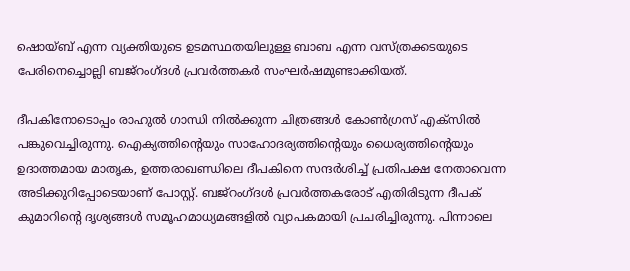ഷൊയ്ബ് എന്ന വ്യക്തിയുടെ ഉടമസ്ഥതയിലുള്ള ബാബ എന്ന വസ്ത്രക്കടയുടെ പേരിനെച്ചൊല്ലി ബജ്‌റംഗ്ദള്‍ പ്രവര്‍ത്തകര്‍ സംഘര്‍ഷമുണ്ടാക്കിയത്.

ദീപകിനോടൊപ്പം രാഹുല്‍ ഗാന്ധി നില്‍ക്കുന്ന ചിത്രങ്ങള്‍ കോണ്‍ഗ്രസ് എക്‌സില്‍ പങ്കുവെച്ചിരുന്നു. ഐക്യത്തിന്റെയും സാഹോദര്യത്തിന്റെയും ധൈര്യത്തിന്റെയും ഉദാത്തമായ മാതൃക, ഉത്തരാഖണ്ഡിലെ ദീപകിനെ സന്ദര്‍ശിച്ച് പ്രതിപക്ഷ നേതാവെന്ന അടിക്കുറിപ്പോടെയാണ് പോസ്റ്റ്. ബജ്റംഗ്ദള്‍ പ്രവര്‍ത്തകരോട് എതിരിടുന്ന ദീപക് കുമാറിന്റെ ദൃശ്യങ്ങള്‍ സമൂഹമാധ്യമങ്ങളില്‍ വ്യാപകമായി പ്രചരിച്ചിരുന്നു. പിന്നാലെ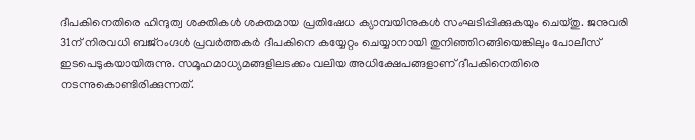ദീപകിനെതിരെ ഹിന്ദുത്വ ശക്തികള്‍ ശക്തമായ പ്രതിഷേധ ക്യാമ്പയിനുകള്‍ സംഘടിപ്പിക്കുകയും ചെയ്തു. ജനുവരി 31ന് നിരവധി ബജ്റംഗ്ദള്‍ പ്രവര്‍ത്തകര്‍ ദീപകിനെ കയ്യേറ്റം ചെയ്യാനായി തുനിഞ്ഞിറങ്ങിയെങ്കിലും പോലീസ് ഇടപെടുകയായിരുന്നു. സമൂഹമാധ്യമങ്ങളിലടക്കം വലിയ അധിക്ഷേപങ്ങളാണ് ദീപകിനെതിരെ നടന്നുകൊണ്ടിരിക്കുന്നത്.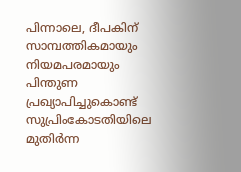പിന്നാലെ, ദീപകിന് സാമ്പത്തികമായും നിയമപരമായും പിന്തുണ പ്രഖ്യാപിച്ചുകൊണ്ട് സുപ്രിംകോടതിയിലെ മുതിര്‍ന്ന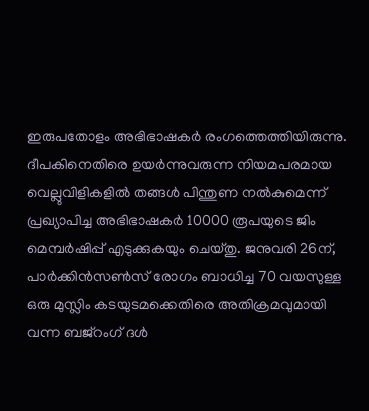ഇരുപതോളം അഭിഭാഷകര്‍ രംഗത്തെത്തിയിരുന്നു. ദീപകിനെതിരെ ഉയര്‍ന്നുവരുന്ന നിയമപരമായ വെല്ലുവിളികളില്‍ തങ്ങള്‍ പിന്തുണ നല്‍കുമെന്ന് പ്രഖ്യാപിച്ച അഭിഭാഷകര്‍ 10000 രൂപയുടെ ജിം മെമ്പര്‍ഷിപ്പ് എടുക്കുകയും ചെയ്തു. ജനുവരി 26ന്, പാര്‍ക്കിന്‍സണ്‍സ് രോഗം ബാധിച്ച 70 വയസുള്ള ഒരു മുസ്ലിം കടയുടമക്കെതിരെ അതിക്രമവുമായി വന്ന ബജ്‌റംഗ് ദള്‍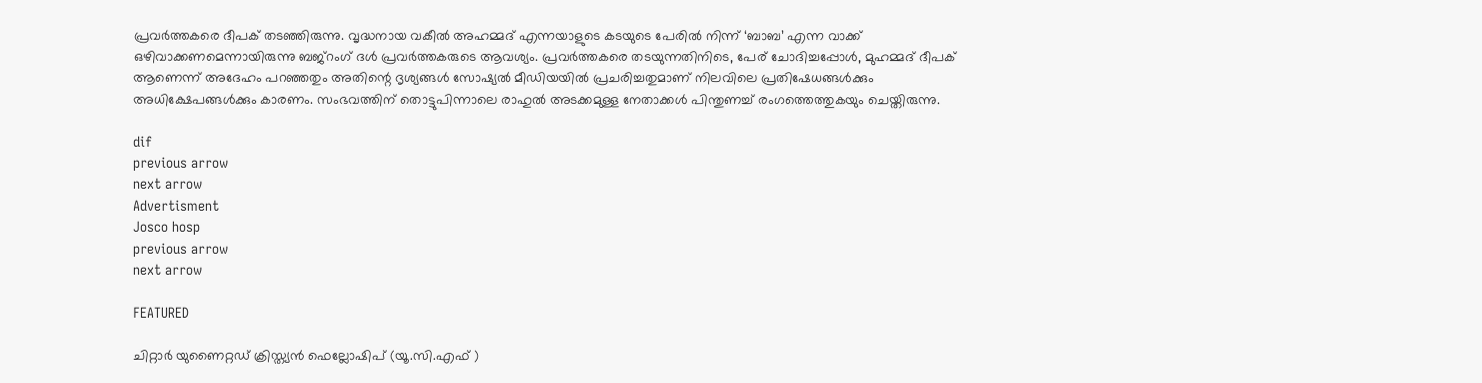പ്രവര്‍ത്തകരെ ദീപക് തടഞ്ഞിരുന്നു. വൃദ്ധനായ വകീല്‍ അഹമ്മദ് എന്നയാളുടെ കടയുടെ പേരില്‍ നിന്ന് ‘ബാബ’ എന്ന വാക്ക് ഒഴിവാക്കണമെന്നായിരുന്നു ബജ്‌റംഗ് ദള്‍ പ്രവര്‍ത്തകരുടെ ആവശ്യം. പ്രവര്‍ത്തകരെ തടയുന്നതിനിടെ, പേര് ചോദിച്ചപ്പോള്‍, മുഹമ്മദ് ദീപക് ആണെന്ന് അദേഹം പറഞ്ഞതും അതിന്റെ ദൃശ്യങ്ങള്‍ സോഷ്യല്‍ മീഡിയയില്‍ പ്രചരിച്ചതുമാണ് നിലവിലെ പ്രതിഷേധങ്ങള്‍ക്കും അധിക്ഷേപങ്ങള്‍ക്കും കാരണം. സംഭവത്തിന് തൊട്ടുപിന്നാലെ രാഹുല്‍ അടക്കമുള്ള നേതാക്കള്‍ പിന്തുണച്ച് രംഗത്തെത്തുകയും ചെയ്തിരുന്നു.

dif
previous arrow
next arrow
Advertisment
Josco hosp
previous arrow
next arrow

FEATURED

ചിറ്റാർ യുണൈറ്റഡ് ക്രിസ്ത്യൻ ഫെല്ലോഷിപ് (യൂ.സി.എഫ് )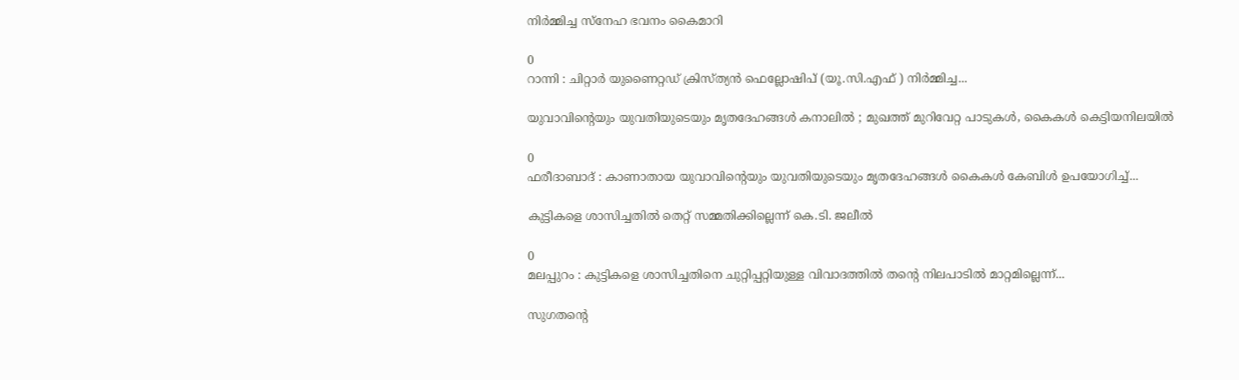നിര്‍മ്മിച്ച സ്നേഹ ഭവനം കൈമാറി

0
റാന്നി : ചിറ്റാർ യുണൈറ്റഡ് ക്രിസ്ത്യൻ ഫെല്ലോഷിപ് (യൂ.സി.എഫ് ) നിർമ്മിച്ച...

യുവാവിന്റെയും യുവതിയുടെയും മൃതദേഹങ്ങൾ കനാലിൽ ; മുഖത്ത് മുറിവേറ്റ പാടുകൾ, കൈകൾ കെട്ടിയനിലയിൽ

0
ഫരീദാബാദ് : കാണാതായ യുവാവിന്റെയും യുവതിയുടെയും മൃതദേഹങ്ങൾ കൈകൾ കേബിൾ ഉപയോഗിച്ച്...

കുട്ടികളെ ശാസിച്ചതിൽ തെറ്റ് സമ്മതിക്കില്ലെന്ന് കെ.ടി. ജലീൽ

0
മലപ്പുറം : കുട്ടികളെ ശാസിച്ചതിനെ ചുറ്റിപ്പറ്റിയുള്ള വിവാദത്തിൽ തന്റെ നിലപാടിൽ മാറ്റമില്ലെന്ന്...

സുഗതന്റെ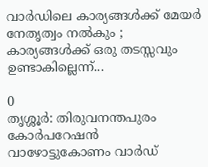വാർഡിലെ കാര്യങ്ങൾക്ക് മേയർ നേതൃത്വം നൽകും ; കാര്യങ്ങൾക്ക് ഒരു തടസ്സവും ഉണ്ടാകില്ലെന്ന്...

0
തൃശ്ശൂർ: തിരുവനന്തപുരം കോർപറേഷൻ വാഴോട്ടുകോണം വാർഡ്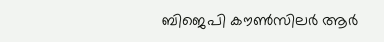ബിജെപി കൗൺസിലർ ആർ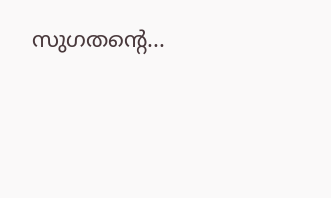സുഗതന്റെ...